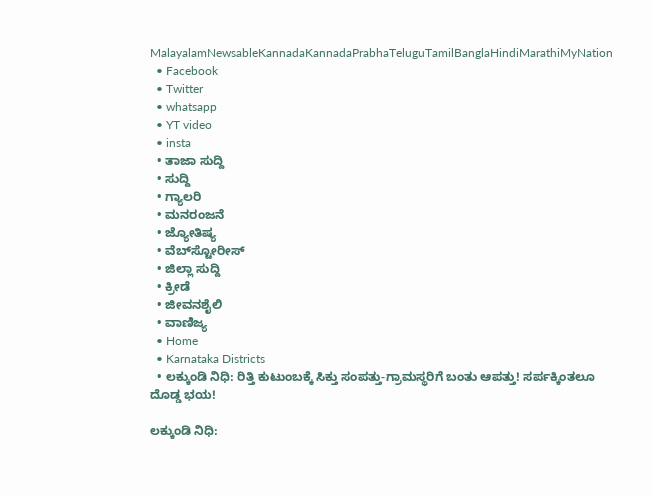MalayalamNewsableKannadaKannadaPrabhaTeluguTamilBanglaHindiMarathiMyNation
  • Facebook
  • Twitter
  • whatsapp
  • YT video
  • insta
  • ತಾಜಾ ಸುದ್ದಿ
  • ಸುದ್ದಿ
  • ಗ್ಯಾಲರಿ
  • ಮನರಂಜನೆ
  • ಜ್ಯೋತಿಷ್ಯ
  • ವೆಬ್‌ಸ್ಟೋರೀಸ್
  • ಜಿಲ್ಲಾ ಸುದ್ದಿ
  • ಕ್ರೀಡೆ
  • ಜೀವನಶೈಲಿ
  • ವಾಣಿಜ್ಯ
  • Home
  • Karnataka Districts
  • ಲಕ್ಕುಂಡಿ ನಿಧಿ: ರಿತ್ತಿ ಕುಟುಂಬಕ್ಕೆ ಸಿಕ್ತು ಸಂಪತ್ತು-ಗ್ರಾಮಸ್ಥರಿಗೆ ಬಂತು ಆಪತ್ತು! ಸರ್ಪಕ್ಕಿಂತಲೂ ದೊಡ್ಡ ಭಯ!

ಲಕ್ಕುಂಡಿ ನಿಧಿ: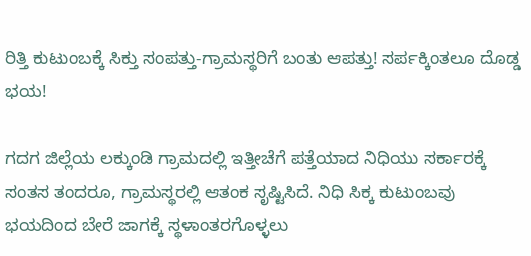ರಿತ್ತಿ ಕುಟುಂಬಕ್ಕೆ ಸಿಕ್ತು ಸಂಪತ್ತು-ಗ್ರಾಮಸ್ಥರಿಗೆ ಬಂತು ಆಪತ್ತು! ಸರ್ಪಕ್ಕಿಂತಲೂ ದೊಡ್ಡ ಭಯ!

ಗದಗ ಜಿಲ್ಲೆಯ ಲಕ್ಕುಂಡಿ ಗ್ರಾಮದಲ್ಲಿ ಇತ್ತೀಚೆಗೆ ಪತ್ತೆಯಾದ ನಿಧಿಯು ಸರ್ಕಾರಕ್ಕೆ ಸಂತಸ ತಂದರೂ, ಗ್ರಾಮಸ್ಥರಲ್ಲಿ ಆತಂಕ ಸೃಷ್ಟಿಸಿದೆ. ನಿಧಿ ಸಿಕ್ಕ ಕುಟುಂಬವು ಭಯದಿಂದ ಬೇರೆ ಜಾಗಕ್ಕೆ ಸ್ಥಳಾಂತರಗೊಳ್ಳಲು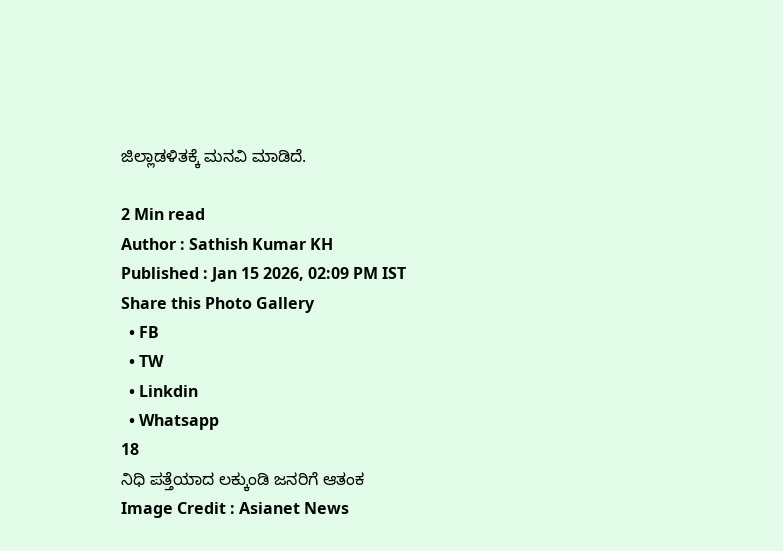ಜಿಲ್ಲಾಡಳಿತಕ್ಕೆ ಮನವಿ ಮಾಡಿದೆ.

2 Min read
Author : Sathish Kumar KH
Published : Jan 15 2026, 02:09 PM IST
Share this Photo Gallery
  • FB
  • TW
  • Linkdin
  • Whatsapp
18
ನಿಧಿ ಪತ್ತೆಯಾದ ಲಕ್ಕುಂಡಿ ಜನರಿಗೆ ಆತಂಕ
Image Credit : Asianet News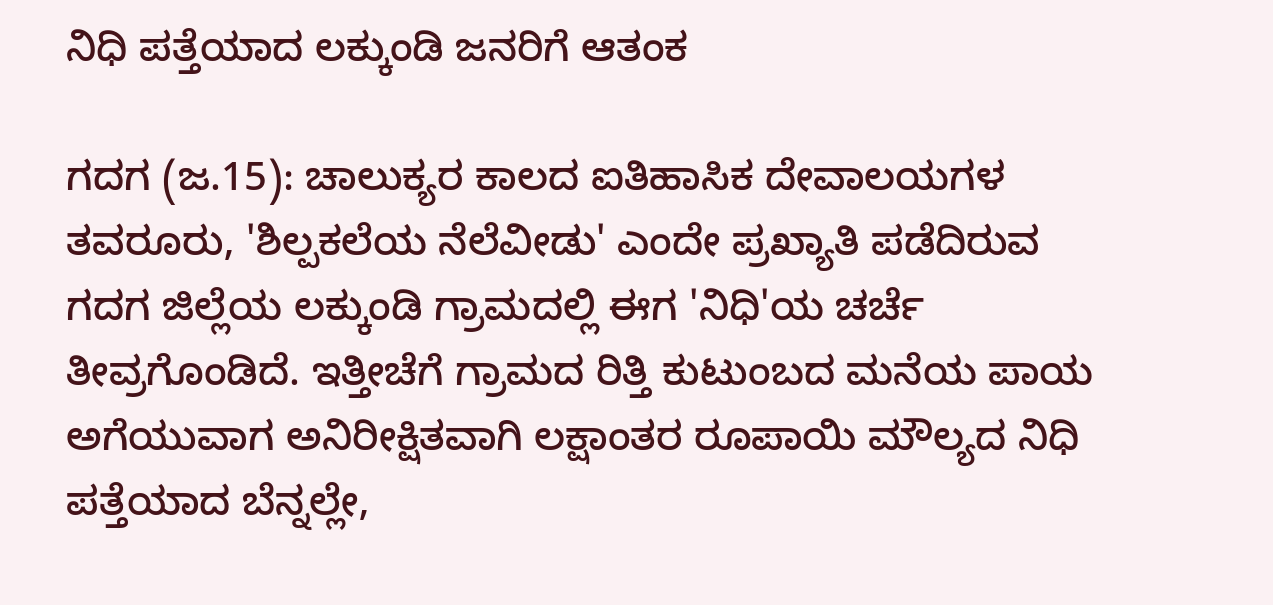ನಿಧಿ ಪತ್ತೆಯಾದ ಲಕ್ಕುಂಡಿ ಜನರಿಗೆ ಆತಂಕ

ಗದಗ (ಜ.15): ಚಾಲುಕ್ಯರ ಕಾಲದ ಐತಿಹಾಸಿಕ ದೇವಾಲಯಗಳ ತವರೂರು, 'ಶಿಲ್ಪಕಲೆಯ ನೆಲೆವೀಡು' ಎಂದೇ ಪ್ರಖ್ಯಾತಿ ಪಡೆದಿರುವ ಗದಗ ಜಿಲ್ಲೆಯ ಲಕ್ಕುಂಡಿ ಗ್ರಾಮದಲ್ಲಿ ಈಗ 'ನಿಧಿ'ಯ ಚರ್ಚೆ ತೀವ್ರಗೊಂಡಿದೆ. ಇತ್ತೀಚೆಗೆ ಗ್ರಾಮದ ರಿತ್ತಿ ಕುಟುಂಬದ ಮನೆಯ ಪಾಯ ಅಗೆಯುವಾಗ ಅನಿರೀಕ್ಷಿತವಾಗಿ ಲಕ್ಷಾಂತರ ರೂಪಾಯಿ ಮೌಲ್ಯದ ನಿಧಿ ಪತ್ತೆಯಾದ ಬೆನ್ನಲ್ಲೇ,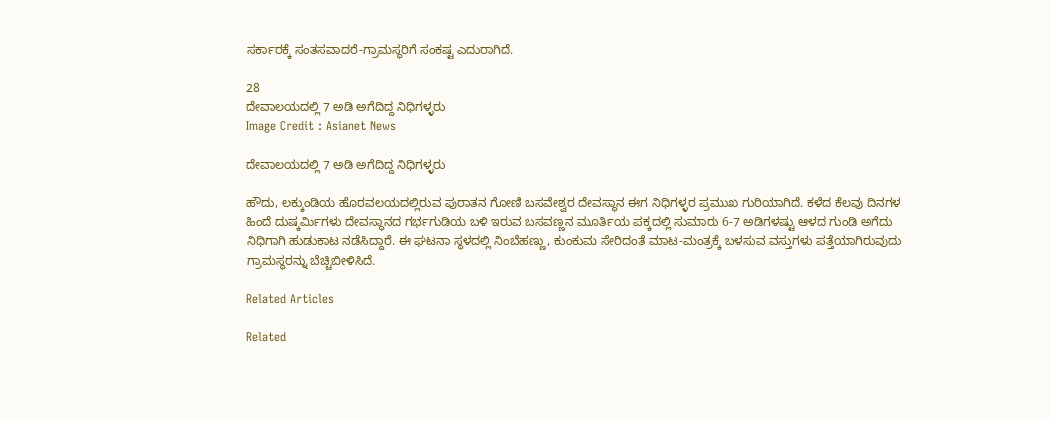ಸರ್ಕಾರಕ್ಕೆ ಸಂತಸವಾದರೆ-ಗ್ರಾಮಸ್ಥರಿಗೆ ಸಂಕಷ್ಟ ಎದುರಾಗಿದೆ.

28
ದೇವಾಲಯದಲ್ಲಿ 7 ಅಡಿ ಅಗೆದಿದ್ದ ನಿಧಿಗಳ್ಳರು
Image Credit : Asianet News

ದೇವಾಲಯದಲ್ಲಿ 7 ಅಡಿ ಅಗೆದಿದ್ದ ನಿಧಿಗಳ್ಳರು

ಹೌದು, ಲಕ್ಕುಂಡಿಯ ಹೊರವಲಯದಲ್ಲಿರುವ ಪುರಾತನ ಗೋಣಿ ಬಸವೇಶ್ವರ ದೇವಸ್ಥಾನ ಈಗ ನಿಧಿಗಳ್ಳರ ಪ್ರಮುಖ ಗುರಿಯಾಗಿದೆ. ಕಳೆದ ಕೆಲವು ದಿನಗಳ ಹಿಂದೆ ದುಷ್ಕರ್ಮಿಗಳು ದೇವಸ್ಥಾನದ ಗರ್ಭಗುಡಿಯ ಬಳಿ ಇರುವ ಬಸವಣ್ಣನ ಮೂರ್ತಿಯ ಪಕ್ಕದಲ್ಲಿ ಸುಮಾರು 6-7 ಅಡಿಗಳಷ್ಟು ಆಳದ ಗುಂಡಿ ಅಗೆದು ನಿಧಿಗಾಗಿ ಹುಡುಕಾಟ ನಡೆಸಿದ್ದಾರೆ. ಈ ಘಟನಾ ಸ್ಥಳದಲ್ಲಿ ನಿಂಬೆಹಣ್ಣು, ಕುಂಕುಮ ಸೇರಿದಂತೆ ಮಾಟ-ಮಂತ್ರಕ್ಕೆ ಬಳಸುವ ವಸ್ತುಗಳು ಪತ್ತೆಯಾಗಿರುವುದು ಗ್ರಾಮಸ್ಥರನ್ನು ಬೆಚ್ಚಿಬೀಳಿಸಿದೆ.

Related Articles

Related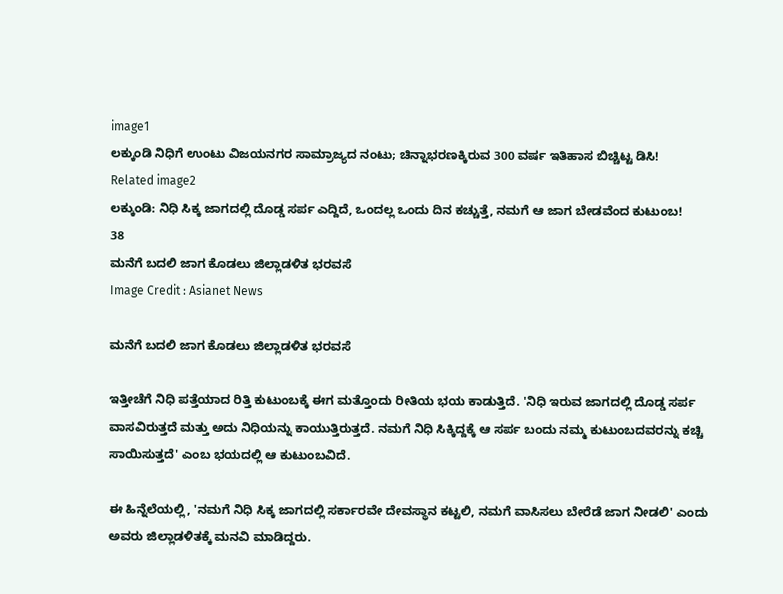image1
ಲಕ್ಕುಂಡಿ ನಿಧಿಗೆ ಉಂಟು ವಿಜಯನಗರ ಸಾಮ್ರಾಜ್ಯದ ನಂಟು; ಚಿನ್ನಾಭರಣಕ್ಕಿರುವ 300 ವರ್ಷ ಇತಿಹಾಸ ಬಿಚ್ಚಿಟ್ಟ ಡಿಸಿ!
Related image2
ಲಕ್ಕುಂಡಿ: ನಿಧಿ ಸಿಕ್ಕ ಜಾಗದಲ್ಲಿ ದೊಡ್ಡ ಸರ್ಪ ಎದ್ದಿದೆ, ಒಂದಲ್ಲ ಒಂದು ದಿನ ಕಚ್ಚುತ್ತೆ, ನಮಗೆ ಆ ಜಾಗ ಬೇಡವೆಂದ ಕುಟುಂಬ!
38
ಮನೆಗೆ ಬದಲಿ ಜಾಗ ಕೊಡಲು ಜಿಲ್ಲಾಡಳಿತ ಭರವಸೆ
Image Credit : Asianet News

ಮನೆಗೆ ಬದಲಿ ಜಾಗ ಕೊಡಲು ಜಿಲ್ಲಾಡಳಿತ ಭರವಸೆ

ಇತ್ತೀಚೆಗೆ ನಿಧಿ ಪತ್ತೆಯಾದ ರಿತ್ತಿ ಕುಟುಂಬಕ್ಕೆ ಈಗ ಮತ್ತೊಂದು ರೀತಿಯ ಭಯ ಕಾಡುತ್ತಿದೆ. 'ನಿಧಿ ಇರುವ ಜಾಗದಲ್ಲಿ ದೊಡ್ಡ ಸರ್ಪ ವಾಸವಿರುತ್ತದೆ ಮತ್ತು ಅದು ನಿಧಿಯನ್ನು ಕಾಯುತ್ತಿರುತ್ತದೆ. ನಮಗೆ ನಿಧಿ ಸಿಕ್ಕಿದ್ದಕ್ಕೆ ಆ ಸರ್ಪ ಬಂದು ನಮ್ಮ ಕುಟುಂಬದವರನ್ನು ಕಚ್ಚಿ ಸಾಯಿಸುತ್ತದೆ' ಎಂಬ ಭಯದಲ್ಲಿ ಆ ಕುಟುಂಬವಿದೆ.

ಈ ಹಿನ್ನೆಲೆಯಲ್ಲಿ, 'ನಮಗೆ ನಿಧಿ ಸಿಕ್ಕ ಜಾಗದಲ್ಲಿ ಸರ್ಕಾರವೇ ದೇವಸ್ಥಾನ ಕಟ್ಟಲಿ, ನಮಗೆ ವಾಸಿಸಲು ಬೇರೆಡೆ ಜಾಗ ನೀಡಲಿ' ಎಂದು ಅವರು ಜಿಲ್ಲಾಡಳಿತಕ್ಕೆ ಮನವಿ ಮಾಡಿದ್ದರು.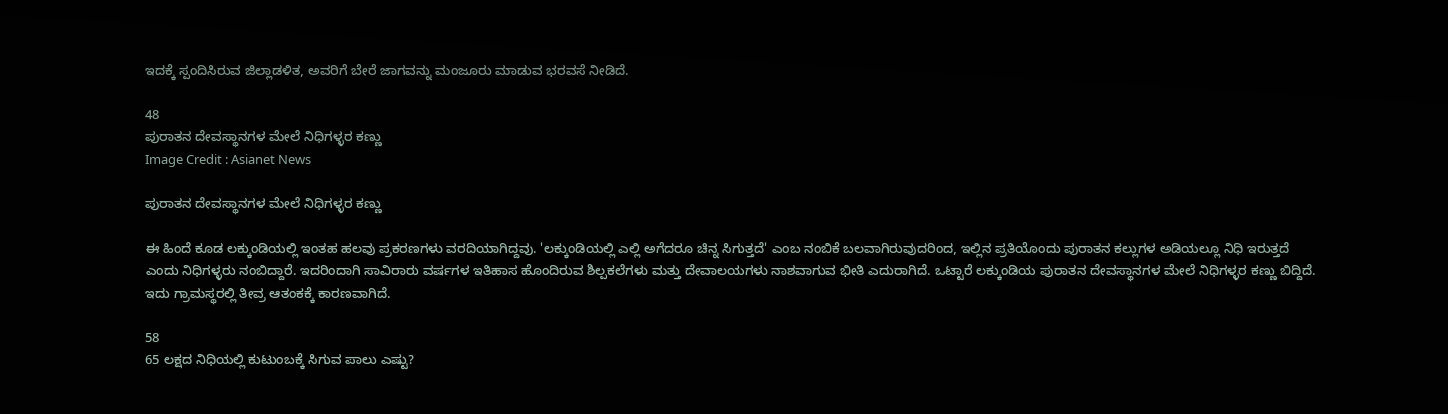ಇದಕ್ಕೆ ಸ್ಪಂದಿಸಿರುವ ಜಿಲ್ಲಾಡಳಿತ, ಅವರಿಗೆ ಬೇರೆ ಜಾಗವನ್ನು ಮಂಜೂರು ಮಾಡುವ ಭರವಸೆ ನೀಡಿದೆ.

48
ಪುರಾತನ ದೇವಸ್ಥಾನಗಳ ಮೇಲೆ ನಿಧಿಗಳ್ಳರ ಕಣ್ಣು
Image Credit : Asianet News

ಪುರಾತನ ದೇವಸ್ಥಾನಗಳ ಮೇಲೆ ನಿಧಿಗಳ್ಳರ ಕಣ್ಣು

ಈ ಹಿಂದೆ ಕೂಡ ಲಕ್ಕುಂಡಿಯಲ್ಲಿ ಇಂತಹ ಹಲವು ಪ್ರಕರಣಗಳು ವರದಿಯಾಗಿದ್ದವು. 'ಲಕ್ಕುಂಡಿಯಲ್ಲಿ ಎಲ್ಲಿ ಅಗೆದರೂ ಚಿನ್ನ ಸಿಗುತ್ತದೆ' ಎಂಬ ನಂಬಿಕೆ ಬಲವಾಗಿರುವುದರಿಂದ, ಇಲ್ಲಿನ ಪ್ರತಿಯೊಂದು ಪುರಾತನ ಕಲ್ಲುಗಳ ಅಡಿಯಲ್ಲೂ ನಿಧಿ ಇರುತ್ತದೆ ಎಂದು ನಿಧಿಗಳ್ಳರು ನಂಬಿದ್ದಾರೆ. ಇದರಿಂದಾಗಿ ಸಾವಿರಾರು ವರ್ಷಗಳ ಇತಿಹಾಸ ಹೊಂದಿರುವ ಶಿಲ್ಪಕಲೆಗಳು ಮತ್ತು ದೇವಾಲಯಗಳು ನಾಶವಾಗುವ ಭೀತಿ ಎದುರಾಗಿದೆ. ಒಟ್ಟಾರೆ ಲಕ್ಕುಂಡಿಯ ಪುರಾತನ ದೇವಸ್ಥಾನಗಳ ಮೇಲೆ ನಿಧಿಗಳ್ಳರ ಕಣ್ಣು ಬಿದ್ದಿದೆ. ಇದು ಗ್ರಾಮಸ್ಥರಲ್ಲಿ ತೀವ್ರ ಆತಂಕಕ್ಕೆ ಕಾರಣವಾಗಿದೆ.

58
65 ಲಕ್ಷದ ನಿಧಿಯಲ್ಲಿ ಕುಟುಂಬಕ್ಕೆ ಸಿಗುವ ಪಾಲು ಎಷ್ಟು?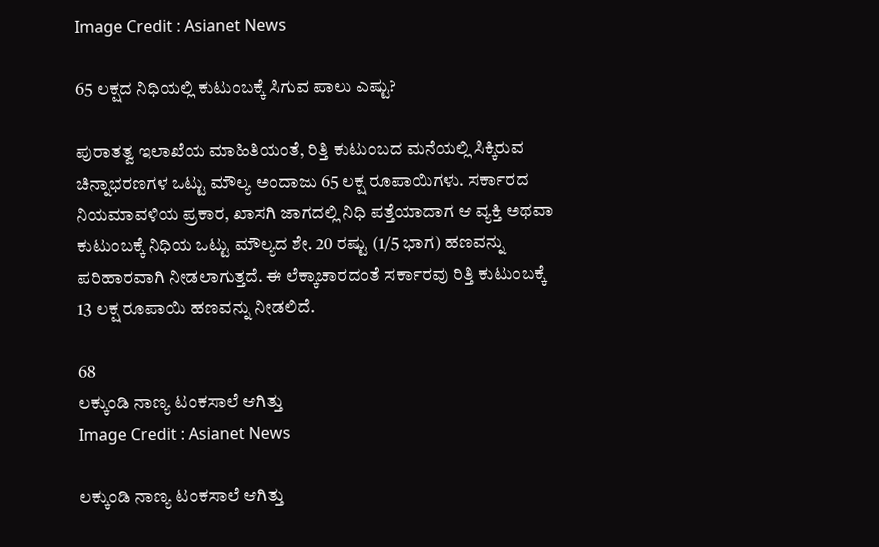Image Credit : Asianet News

65 ಲಕ್ಷದ ನಿಧಿಯಲ್ಲಿ ಕುಟುಂಬಕ್ಕೆ ಸಿಗುವ ಪಾಲು ಎಷ್ಟು?

ಪುರಾತತ್ವ ಇಲಾಖೆಯ ಮಾಹಿತಿಯಂತೆ, ರಿತ್ತಿ ಕುಟುಂಬದ ಮನೆಯಲ್ಲಿ ಸಿಕ್ಕಿರುವ ಚಿನ್ನಾಭರಣಗಳ ಒಟ್ಟು ಮೌಲ್ಯ ಅಂದಾಜು 65 ಲಕ್ಷ ರೂಪಾಯಿಗಳು. ಸರ್ಕಾರದ ನಿಯಮಾವಳಿಯ ಪ್ರಕಾರ, ಖಾಸಗಿ ಜಾಗದಲ್ಲಿ ನಿಧಿ ಪತ್ತೆಯಾದಾಗ ಆ ವ್ಯಕ್ತಿ ಅಥವಾ ಕುಟುಂಬಕ್ಕೆ ನಿಧಿಯ ಒಟ್ಟು ಮೌಲ್ಯದ ಶೇ. 20 ರಷ್ಟು (1/5 ಭಾಗ) ಹಣವನ್ನು ಪರಿಹಾರವಾಗಿ ನೀಡಲಾಗುತ್ತದೆ. ಈ ಲೆಕ್ಕಾಚಾರದಂತೆ ಸರ್ಕಾರವು ರಿತ್ತಿ ಕುಟುಂಬಕ್ಕೆ 13 ಲಕ್ಷ ರೂಪಾಯಿ ಹಣವನ್ನು ನೀಡಲಿದೆ.

68
ಲಕ್ಕುಂಡಿ ನಾಣ್ಯ ಟಂಕಸಾಲೆ ಆಗಿತ್ತು
Image Credit : Asianet News

ಲಕ್ಕುಂಡಿ ನಾಣ್ಯ ಟಂಕಸಾಲೆ ಆಗಿತ್ತು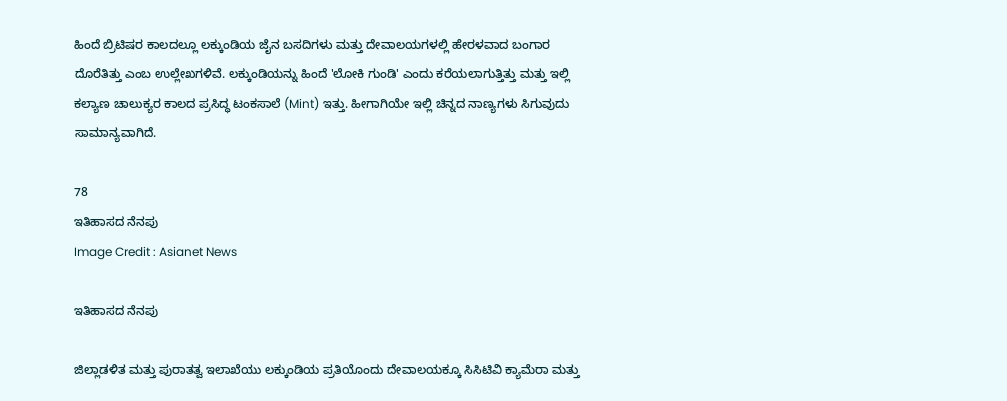ಹಿಂದೆ ಬ್ರಿಟಿಷರ ಕಾಲದಲ್ಲೂ ಲಕ್ಕುಂಡಿಯ ಜೈನ ಬಸದಿಗಳು ಮತ್ತು ದೇವಾಲಯಗಳಲ್ಲಿ ಹೇರಳವಾದ ಬಂಗಾರ ದೊರೆತಿತ್ತು ಎಂಬ ಉಲ್ಲೇಖಗಳಿವೆ. ಲಕ್ಕುಂಡಿಯನ್ನು ಹಿಂದೆ 'ಲೋಕಿ ಗುಂಡಿ' ಎಂದು ಕರೆಯಲಾಗುತ್ತಿತ್ತು ಮತ್ತು ಇಲ್ಲಿ ಕಲ್ಯಾಣ ಚಾಲುಕ್ಯರ ಕಾಲದ ಪ್ರಸಿದ್ಧ ಟಂಕಸಾಲೆ (Mint) ಇತ್ತು. ಹೀಗಾಗಿಯೇ ಇಲ್ಲಿ ಚಿನ್ನದ ನಾಣ್ಯಗಳು ಸಿಗುವುದು ಸಾಮಾನ್ಯವಾಗಿದೆ.

78
ಇತಿಹಾಸದ ನೆನಪು
Image Credit : Asianet News

ಇತಿಹಾಸದ ನೆನಪು

ಜಿಲ್ಲಾಡಳಿತ ಮತ್ತು ಪುರಾತತ್ವ ಇಲಾಖೆಯು ಲಕ್ಕುಂಡಿಯ ಪ್ರತಿಯೊಂದು ದೇವಾಲಯಕ್ಕೂ ಸಿಸಿಟಿವಿ ಕ್ಯಾಮೆರಾ ಮತ್ತು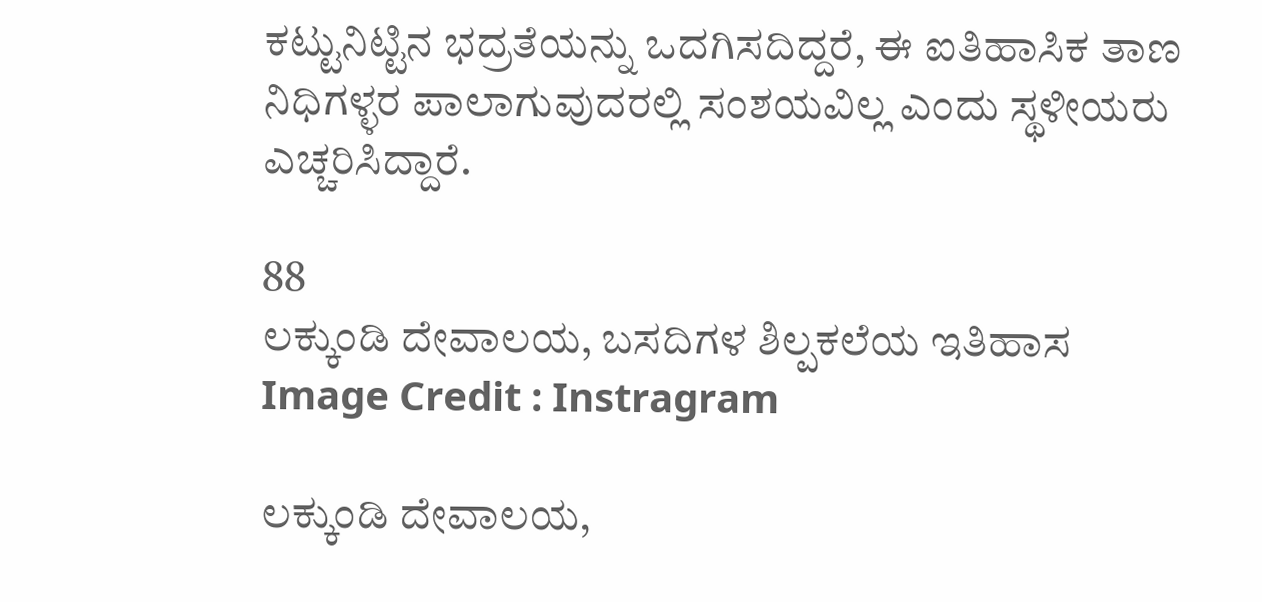ಕಟ್ಟುನಿಟ್ಟಿನ ಭದ್ರತೆಯನ್ನು ಒದಗಿಸದಿದ್ದರೆ, ಈ ಐತಿಹಾಸಿಕ ತಾಣ ನಿಧಿಗಳ್ಳರ ಪಾಲಾಗುವುದರಲ್ಲಿ ಸಂಶಯವಿಲ್ಲ ಎಂದು ಸ್ಥಳೀಯರು ಎಚ್ಚರಿಸಿದ್ದಾರೆ.

88
ಲಕ್ಕುಂಡಿ ದೇವಾಲಯ, ಬಸದಿಗಳ ಶಿಲ್ಪಕಲೆಯ ಇತಿಹಾಸ
Image Credit : Instragram

ಲಕ್ಕುಂಡಿ ದೇವಾಲಯ,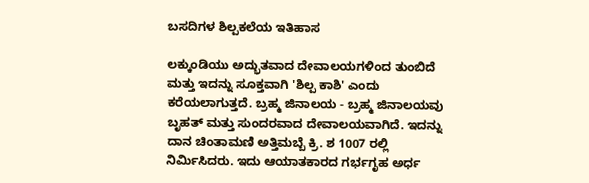ಬಸದಿಗಳ ಶಿಲ್ಪಕಲೆಯ ಇತಿಹಾಸ

ಲಕ್ಕುಂಡಿಯು ಅದ್ಭುತವಾದ ದೇವಾಲಯಗಳಿಂದ ತುಂಬಿದೆ ಮತ್ತು ಇದನ್ನು ಸೂಕ್ತವಾಗಿ 'ಶಿಲ್ಪ ಕಾಶಿ' ಎಂದು ಕರೆಯಲಾಗುತ್ತದೆ. ಬ್ರಹ್ಮ ಜಿನಾಲಯ - ಬ್ರಹ್ಮ ಜಿನಾಲಯವು ಬೃಹತ್ ಮತ್ತು ಸುಂದರವಾದ ದೇವಾಲಯವಾಗಿದೆ. ಇದನ್ನು ದಾನ ಚಿಂತಾಮಣಿ ಅತ್ತಿಮಬ್ಬೆ ಕ್ರಿ. ಶ 1007 ರಲ್ಲಿ ನಿರ್ಮಿಸಿದರು. ಇದು ಆಯಾತಕಾರದ ಗರ್ಭಗೃಹ ಅರ್ಧ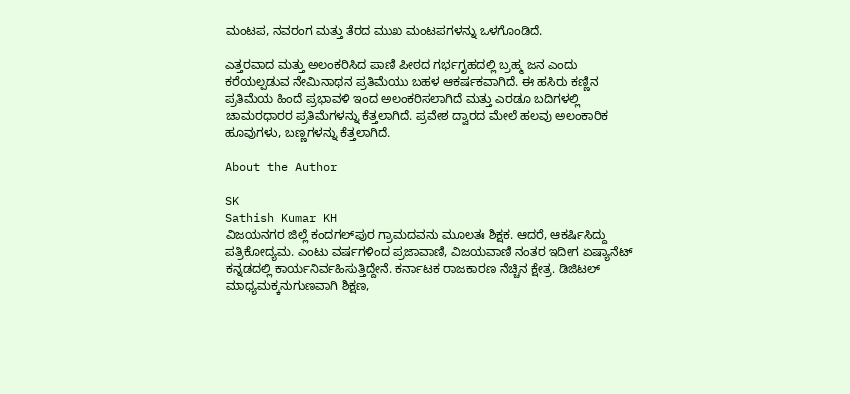ಮಂಟಪ, ನವರಂಗ ಮತ್ತು ತೆರದ ಮುಖ ಮಂಟಪಗಳನ್ನು ಒಳಗೊಂಡಿದೆ.

ಎತ್ತರವಾದ ಮತ್ತು ಅಲಂಕರಿಸಿದ ಪಾಣಿ ಪೀಠದ ಗರ್ಭಗೃಹದಲ್ಲಿ ಬ್ರಹ್ಮ ಜನ ಎಂದು ಕರೆಯಲ್ಪಡುವ ನೇಮಿನಾಥನ ಪ್ರತಿಮೆಯು ಬಹಳ ಆಕರ್ಷಕವಾಗಿದೆ. ಈ ಹಸಿರು ಕಣ್ಣಿನ ಪ್ರತಿಮೆಯ ಹಿಂದೆ ಪ್ರಭಾವಳಿ ಇಂದ ಅಲಂಕರಿಸಲಾಗಿದೆ ಮತ್ತು ಎರಡೂ ಬದಿಗಳಲ್ಲಿ ಚಾಮರಧಾರರ ಪ್ರತಿಮೆಗಳನ್ನು ಕೆತ್ತಲಾಗಿದೆ. ಪ್ರವೇಶ ದ್ವಾರದ ಮೇಲೆ ಹಲವು ಅಲಂಕಾರಿಕ ಹೂವುಗಳು, ಬಣ್ಣಗಳನ್ನು ಕೆತ್ತಲಾಗಿದೆ.

About the Author

SK
Sathish Kumar KH
ವಿಜಯನಗರ ಜಿಲ್ಲೆ ಕಂದಗಲ್‌ಪುರ ಗ್ರಾಮದವನು ಮೂಲತಃ ಶಿಕ್ಷಕ. ಆದರೆ, ಆಕರ್ಷಿಸಿದ್ದು ಪತ್ರಿಕೋದ್ಯಮ. ಎಂಟು ವರ್ಷಗಳಿಂದ ಪ್ರಜಾವಾಣಿ, ವಿಜಯವಾಣಿ ನಂತರ ಇದೀಗ ಏಷ್ಯಾನೆಟ್ ಕನ್ನಡದಲ್ಲಿ ಕಾರ್ಯನಿರ್ವಹಿಸುತ್ತಿದ್ದೇನೆ. ಕರ್ನಾಟಕ ರಾಜಕಾರಣ ನೆಚ್ಚಿನ ಕ್ಷೇತ್ರ. ಡಿಜಿಟಲ್ ಮಾಧ್ಯಮಕ್ಕನುಗುಣವಾಗಿ ಶಿಕ್ಷಣ,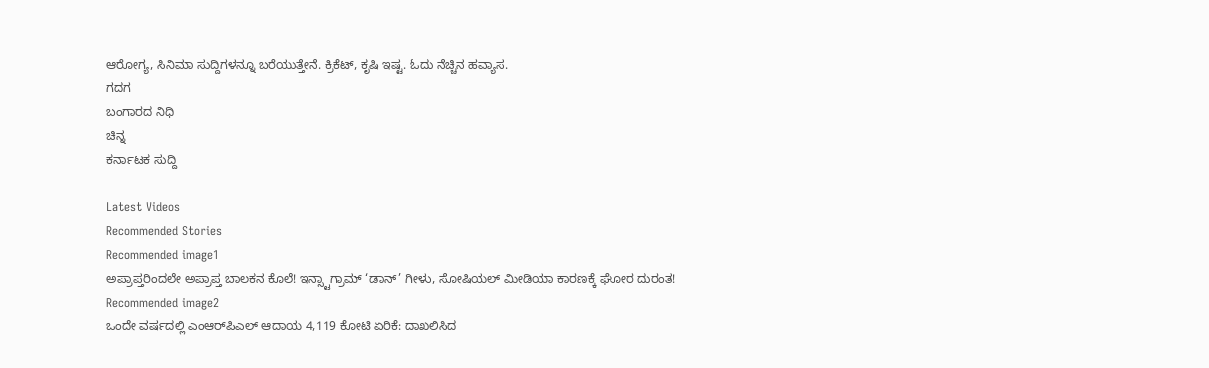ಆರೋಗ್ಯ, ಸಿನಿಮಾ ಸುದ್ದಿಗಳನ್ನೂ ಬರೆಯುತ್ತೇನೆ. ಕ್ರಿಕೆಟ್, ಕೃಷಿ ಇಷ್ಟ. ಓದು ನೆಚ್ಚಿನ ಹವ್ಯಾಸ.
ಗದಗ
ಬಂಗಾರದ ನಿಧಿ
ಚಿನ್ನ
ಕರ್ನಾಟಕ ಸುದ್ದಿ

Latest Videos
Recommended Stories
Recommended image1
ಅಪ್ರಾಪ್ತರಿಂದಲೇ ಅಪ್ರಾಪ್ತ ಬಾಲಕನ ಕೊಲೆ! ಇನ್ಸ್ಟಾಗ್ರಾಮ್ ‘ಡಾನ್’ ಗೀಳು, ಸೋಷಿಯಲ್ ಮೀಡಿಯಾ ಕಾರಣಕ್ಕೆ ಘೋರ ದುರಂತ!
Recommended image2
ಒಂದೇ ವರ್ಷದಲ್ಲಿ ಎಂಆರ್‌ಪಿಎಲ್‌ ಆದಾಯ 4,119 ಕೋಟಿ ಏರಿಕೆ: ದಾಖಲಿಸಿದ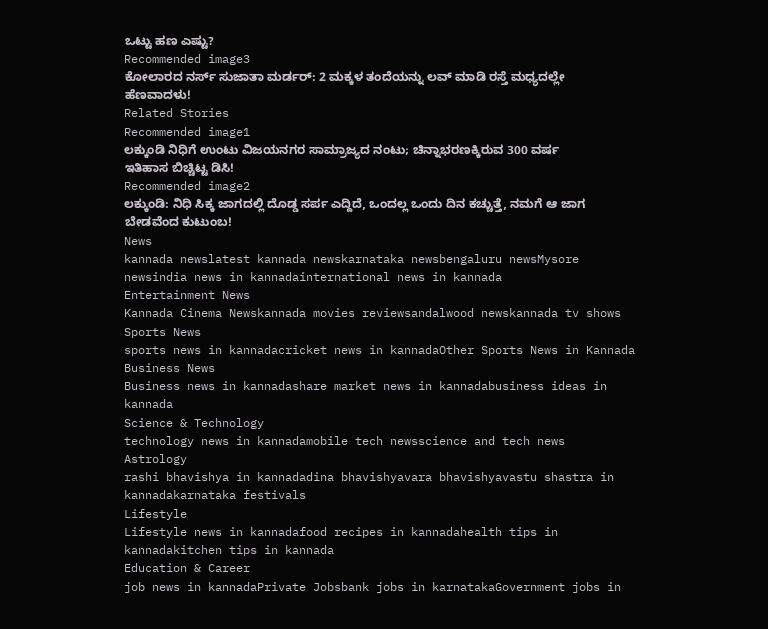ಒಟ್ಟು ಹಣ ಎಷ್ಟು?
Recommended image3
ಕೋಲಾರದ ನರ್ಸ್ ಸುಜಾತಾ ಮರ್ಡರ್: 2 ಮಕ್ಕಳ ತಂದೆಯನ್ನು ಲವ್ ಮಾಡಿ ರಸ್ತೆ ಮಧ್ಯದಲ್ಲೇ ಹೆಣವಾದಳು!
Related Stories
Recommended image1
ಲಕ್ಕುಂಡಿ ನಿಧಿಗೆ ಉಂಟು ವಿಜಯನಗರ ಸಾಮ್ರಾಜ್ಯದ ನಂಟು; ಚಿನ್ನಾಭರಣಕ್ಕಿರುವ 300 ವರ್ಷ ಇತಿಹಾಸ ಬಿಚ್ಚಿಟ್ಟ ಡಿಸಿ!
Recommended image2
ಲಕ್ಕುಂಡಿ: ನಿಧಿ ಸಿಕ್ಕ ಜಾಗದಲ್ಲಿ ದೊಡ್ಡ ಸರ್ಪ ಎದ್ದಿದೆ, ಒಂದಲ್ಲ ಒಂದು ದಿನ ಕಚ್ಚುತ್ತೆ, ನಮಗೆ ಆ ಜಾಗ ಬೇಡವೆಂದ ಕುಟುಂಬ!
News
kannada newslatest kannada newskarnataka newsbengaluru newsMysore newsindia news in kannadainternational news in kannada
Entertainment News
Kannada Cinema Newskannada movies reviewsandalwood newskannada tv shows
Sports News
sports news in kannadacricket news in kannadaOther Sports News in Kannada
Business News
Business news in kannadashare market news in kannadabusiness ideas in kannada
Science & Technology
technology news in kannadamobile tech newsscience and tech news
Astrology
rashi bhavishya in kannadadina bhavishyavara bhavishyavastu shastra in kannadakarnataka festivals
Lifestyle
Lifestyle news in kannadafood recipes in kannadahealth tips in kannadakitchen tips in kannada
Education & Career
job news in kannadaPrivate Jobsbank jobs in karnatakaGovernment jobs in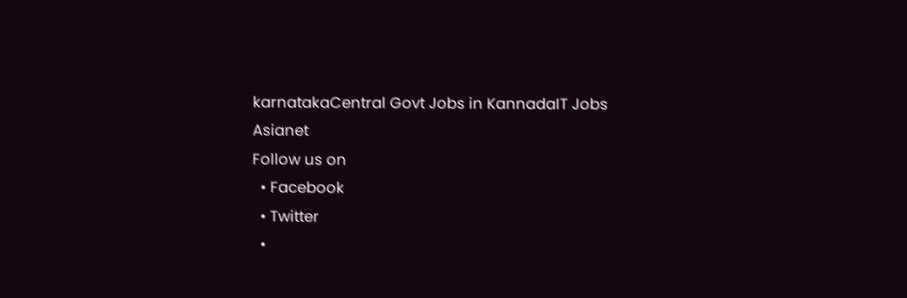karnatakaCentral Govt Jobs in KannadaIT Jobs
Asianet
Follow us on
  • Facebook
  • Twitter
  •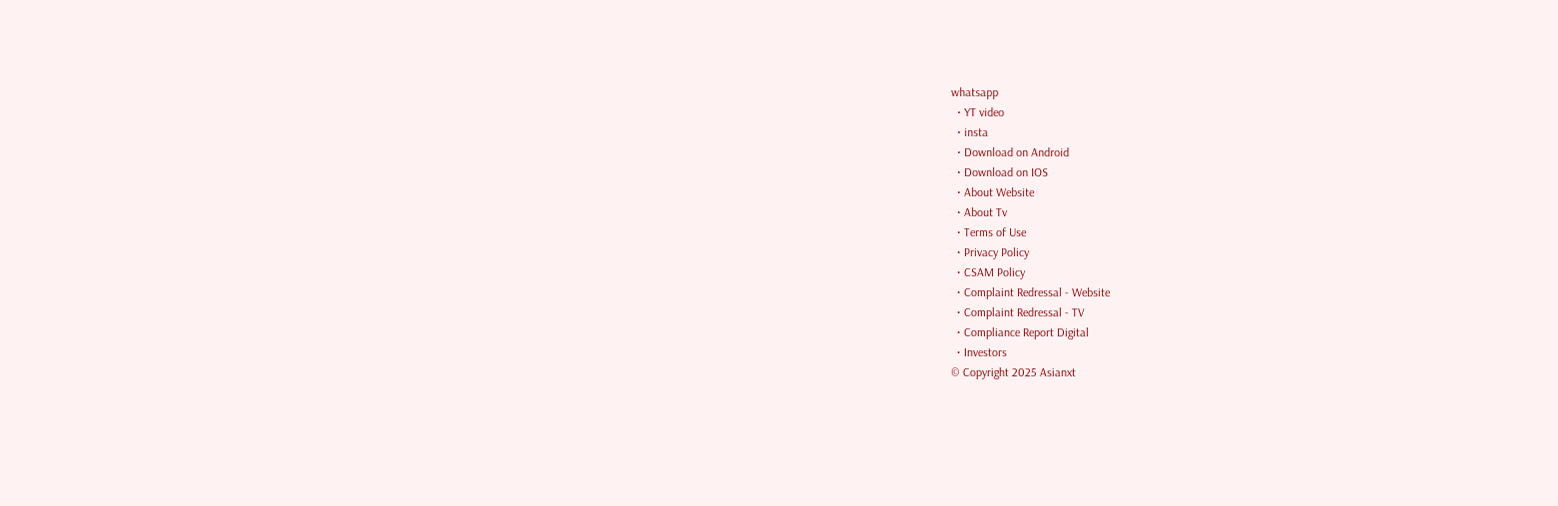whatsapp
  • YT video
  • insta
  • Download on Android
  • Download on IOS
  • About Website
  • About Tv
  • Terms of Use
  • Privacy Policy
  • CSAM Policy
  • Complaint Redressal - Website
  • Complaint Redressal - TV
  • Compliance Report Digital
  • Investors
© Copyright 2025 Asianxt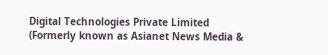Digital Technologies Private Limited (Formerly known as Asianet News Media &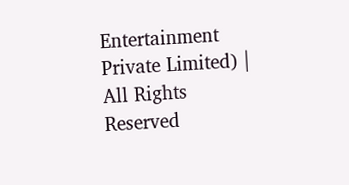Entertainment Private Limited) | All Rights Reserved